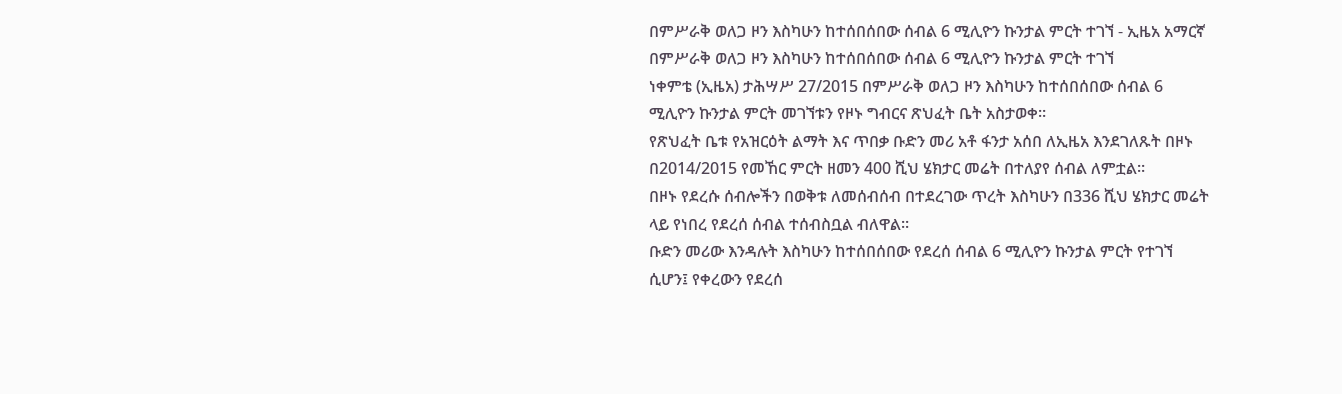በምሥራቅ ወለጋ ዞን እስካሁን ከተሰበሰበው ሰብል 6 ሚሊዮን ኩንታል ምርት ተገኘ - ኢዜአ አማርኛ
በምሥራቅ ወለጋ ዞን እስካሁን ከተሰበሰበው ሰብል 6 ሚሊዮን ኩንታል ምርት ተገኘ
ነቀምቴ (ኢዜአ) ታሕሣሥ 27/2015 በምሥራቅ ወለጋ ዞን እስካሁን ከተሰበሰበው ሰብል 6 ሚሊዮን ኩንታል ምርት መገኘቱን የዞኑ ግብርና ጽህፈት ቤት አስታወቀ።
የጽህፈት ቤቱ የአዝርዕት ልማት እና ጥበቃ ቡድን መሪ አቶ ፋንታ አሰበ ለኢዜአ እንደገለጹት በዞኑ በ2014/2015 የመኸር ምርት ዘመን 400 ሺህ ሄክታር መሬት በተለያየ ሰብል ለምቷል።
በዞኑ የደረሱ ሰብሎችን በወቅቱ ለመሰብሰብ በተደረገው ጥረት እስካሁን በ336 ሺህ ሄክታር መሬት ላይ የነበረ የደረሰ ሰብል ተሰብስቧል ብለዋል፡፡
ቡድን መሪው እንዳሉት እስካሁን ከተሰበሰበው የደረሰ ሰብል 6 ሚሊዮን ኩንታል ምርት የተገኘ ሲሆን፤ የቀረውን የደረሰ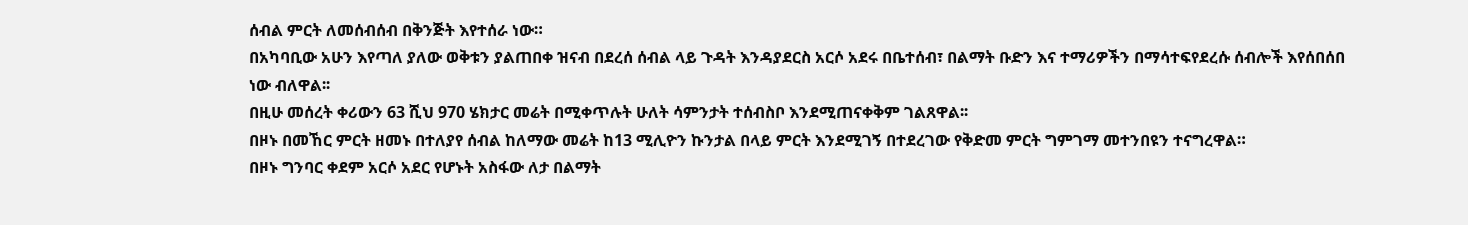ሰብል ምርት ለመሰብሰብ በቅንጅት እየተሰራ ነው።
በአካባቢው አሁን እየጣለ ያለው ወቅቱን ያልጠበቀ ዝናብ በደረሰ ሰብል ላይ ጉዳት እንዳያደርስ አርሶ አደሩ በቤተሰብ፣ በልማት ቡድን እና ተማሪዎችን በማሳተፍየደረሱ ሰብሎች እየሰበሰበ ነው ብለዋል፡፡
በዚሁ መሰረት ቀሪውን 63 ሺህ 970 ሄክታር መሬት በሚቀጥሉት ሁለት ሳምንታት ተሰብስቦ እንደሚጠናቀቅም ገልጸዋል፡፡
በዞኑ በመኸር ምርት ዘመኑ በተለያየ ሰብል ከለማው መሬት ከ13 ሚሊዮን ኩንታል በላይ ምርት እንደሚገኝ በተደረገው የቅድመ ምርት ግምገማ መተንበዩን ተናግረዋል።
በዞኑ ግንባር ቀደም አርሶ አደር የሆኑት አስፋው ለታ በልማት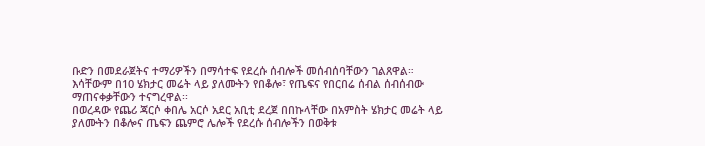ቡድን በመደራጀትና ተማሪዎችን በማሳተፍ የደረሱ ሰብሎች መሰብሰባቸውን ገልጸዋል።
እሳቸውም በ10 ሄክታር መሬት ላይ ያለሙትን የበቆሎ፣ የጤፍና የበርበሬ ሰብል ሰብሰብው ማጠናቀቃቸውን ተናግረዋል፡፡
በወረዳው የጨሪ ጃርሶ ቀበሌ አርሶ አደር አቢቲ ደረጀ በበኩላቸው በአምስት ሄክታር መሬት ላይ ያለሙትን በቆሎና ጤፍን ጨምሮ ሌሎች የደረሱ ሰብሎችን በወቅቱ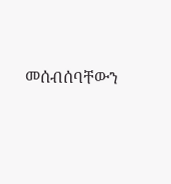መሰብሰባቸውን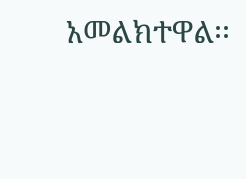አመልክተዋል፡፡